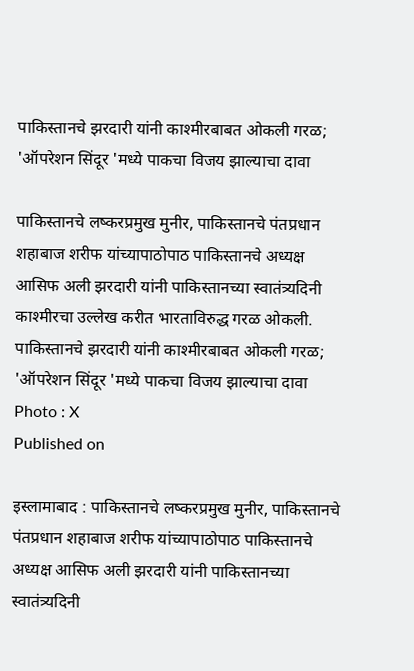पाकिस्तानचे झरदारी यांनी काश्मीरबाबत ओकली गरळ; 'ऑपरेशन सिंदूर 'मध्ये पाकचा विजय झाल्याचा दावा

पाकिस्तानचे लष्करप्रमुख मुनीर, पाकिस्तानचे पंतप्रधान शहाबाज शरीफ यांच्यापाठोपाठ पाकिस्तानचे अध्यक्ष आसिफ अली झरदारी यांनी पाकिस्तानच्या स्वातंत्र्यदिनी काश्मीरचा उल्लेख करीत भारताविरुद्ध गरळ ओकली.
पाकिस्तानचे झरदारी यांनी काश्मीरबाबत ओकली गरळ; 'ऑपरेशन सिंदूर 'मध्ये पाकचा विजय झाल्याचा दावा
Photo : X
Published on

इस्लामाबाद : पाकिस्तानचे लष्करप्रमुख मुनीर, पाकिस्तानचे पंतप्रधान शहाबाज शरीफ यांच्यापाठोपाठ पाकिस्तानचे अध्यक्ष आसिफ अली झरदारी यांनी पाकिस्तानच्या स्वातंत्र्यदिनी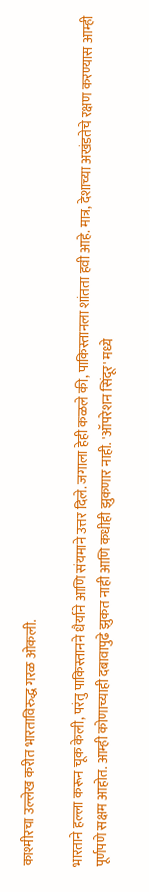काश्मीरचा उल्लेख करीत भारताविरुद्ध गरळ ओकली.

भारताने हल्ला करून चूक केली, परंतु पाकिस्तानने धैर्याने आणि संयमाने उत्तर दिले. जगाला हेही कळले की, पाकिस्तानला शांतता हवी आहे. मात्र, देशाच्या अखंडतेचे रक्षण करण्यास आम्ही पूर्णपणे सक्षम आहोत. आम्ही कोणाच्याही दबावापुढे झुकत नाही आणि कधीही झुकणार नाही. 'ऑपरेशन सिंदूर' मध्ये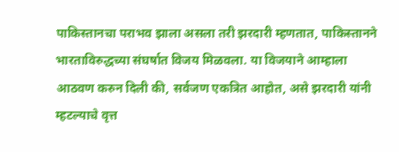पाकिस्तानचा पराभव झाला असला तरी झरदारी म्हणतात, पाकिस्तानने भारताविरुद्धच्या संघर्षात विजय मिळवला. या विजयाने आम्हाला आठवण करुन दिली की, सर्वजण एकत्रित आहोत, असे झरदारी यांनी म्हटल्याचे वृत्त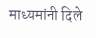माध्यमांनी दिले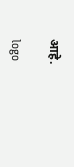आहे.

logo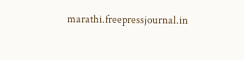marathi.freepressjournal.in